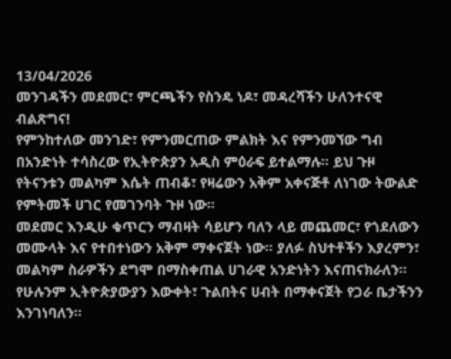13/04/2026
መንገዳችን መደመር፣ ምርጫችን የስንዴ ነዶ፣ መዳረሻችን ሁለንተናዊ ብልጽግና!
የምንከተለው መንገድ፣ የምንመርጠው ምልክት እና የምንመኘው ግብ በአንድነት ተሳስረው የኢትዮጵያን አዲስ ምዕራፍ ይተልማሉ። ይህ ጉዞ የትናንቱን መልካም እሴት ጠብቆ፣ የዛሬውን አቅም አቀናጅቶ ለነገው ትውልድ የምትመች ሀገር የመገንባት ጉዞ ነው።
መደመር እንዲሁ ቁጥርን ማብዛት ሳይሆን ባለን ላይ መጨመር፣ የጎደለውን መሙላት እና የተበተነውን አቅም ማቀናጀት ነው። ያለፉ ስህተቶችን እያረምን፣ መልካም ስራዎችን ደግሞ በማስቀጠል ሀገራዊ አንድነትን እናጠናክራለን። የሁሉንም ኢትዮጵያውያን እውቀት፣ ጉልበትና ሀብት በማቀናጀት የጋራ ቤታችንን እንገነባለን።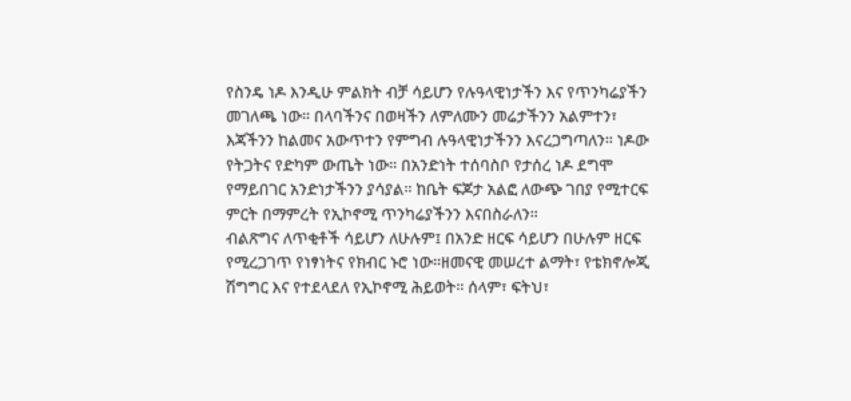የስንዴ ነዶ እንዲሁ ምልክት ብቻ ሳይሆን የሉዓላዊነታችን እና የጥንካሬያችን መገለጫ ነው። በላባችንና በወዛችን ለምለሙን መሬታችንን አልምተን፣ እጃችንን ከልመና አውጥተን የምግብ ሉዓላዊነታችንን እናረጋግጣለን። ነዶው የትጋትና የድካም ውጤት ነው። በአንድነት ተሰባስቦ የታሰረ ነዶ ደግሞ የማይበገር አንድነታችንን ያሳያል። ከቤት ፍጆታ አልፎ ለውጭ ገበያ የሚተርፍ ምርት በማምረት የኢኮኖሚ ጥንካሬያችንን እናበስራለን።
ብልጽግና ለጥቂቶች ሳይሆን ለሁሉም፤ በአንድ ዘርፍ ሳይሆን በሁሉም ዘርፍ የሚረጋገጥ የነፃነትና የክብር ኑሮ ነው።ዘመናዊ መሠረተ ልማት፣ የቴክኖሎጂ ሽግግር እና የተደላደለ የኢኮኖሚ ሕይወት። ሰላም፣ ፍትህ፣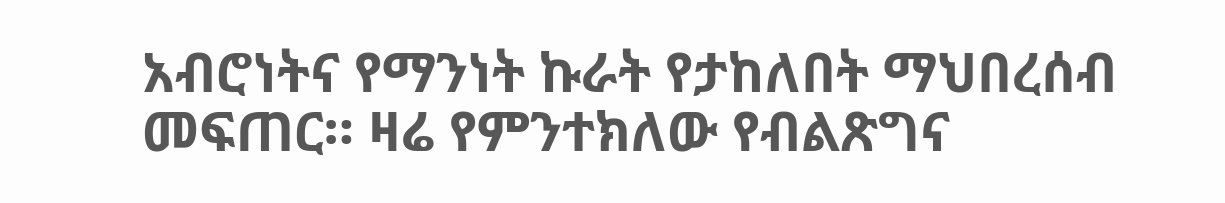አብሮነትና የማንነት ኩራት የታከለበት ማህበረሰብ መፍጠር። ዛሬ የምንተክለው የብልጽግና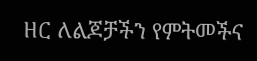ዘር ለልጆቻችን የምትመችና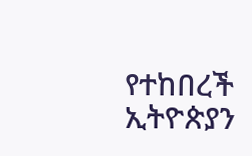የተከበረች ኢትዮጵያን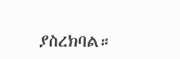ያስረክባል።